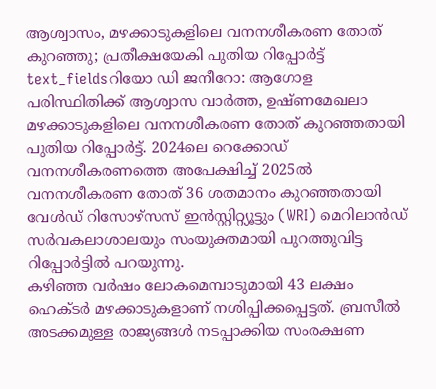ആശ്വാസം, മഴക്കാടുകളിലെ വനനശീകരണ തോത് കുറഞ്ഞു; പ്രതീക്ഷയേകി പുതിയ റിപ്പോർട്ട്
text_fieldsറിയോ ഡി ജനീറോ: ആഗോള പരിസ്ഥിതിക്ക് ആശ്വാസ വാർത്ത, ഉഷ്ണമേഖലാ മഴക്കാടുകളിലെ വനനശീകരണ തോത് കുറഞ്ഞതായി പുതിയ റിപ്പോർട്ട്. 2024ലെ റെക്കോഡ് വനനശീകരണത്തെ അപേക്ഷിച്ച് 2025ൽ വനനശീകരണ തോത് 36 ശതമാനം കുറഞ്ഞതായി വേൾഡ് റിസോഴ്സസ് ഇൻസ്റ്റിറ്റ്യൂട്ടും (WRI) മെറിലാൻഡ് സർവകലാശാലയും സംയുക്തമായി പുറത്തുവിട്ട റിപ്പോർട്ടിൽ പറയുന്നു.
കഴിഞ്ഞ വർഷം ലോകമെമ്പാടുമായി 43 ലക്ഷം ഹെക്ടർ മഴക്കാടുകളാണ് നശിപ്പിക്കപ്പെട്ടത്. ബ്രസീൽ അടക്കമുള്ള രാജ്യങ്ങൾ നടപ്പാക്കിയ സംരക്ഷണ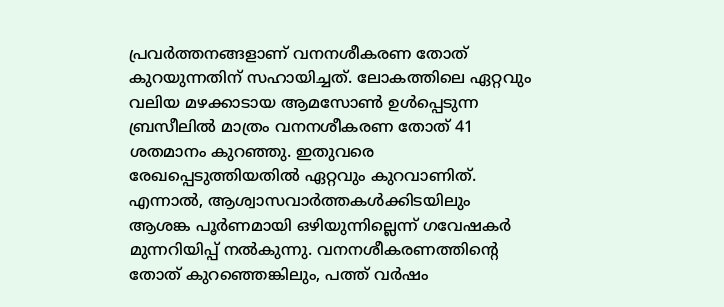പ്രവർത്തനങ്ങളാണ് വനനശീകരണ തോത് കുറയുന്നതിന് സഹായിച്ചത്. ലോകത്തിലെ ഏറ്റവും വലിയ മഴക്കാടായ ആമസോൺ ഉൾപ്പെടുന്ന ബ്രസീലിൽ മാത്രം വനനശീകരണ തോത് 41 ശതമാനം കുറഞ്ഞു. ഇതുവരെ രേഖപ്പെടുത്തിയതിൽ ഏറ്റവും കുറവാണിത്.
എന്നാൽ, ആശ്വാസവാർത്തകൾക്കിടയിലും ആശങ്ക പൂർണമായി ഒഴിയുന്നില്ലെന്ന് ഗവേഷകർ മുന്നറിയിപ്പ് നൽകുന്നു. വനനശീകരണത്തിന്റെ തോത് കുറഞ്ഞെങ്കിലും, പത്ത് വർഷം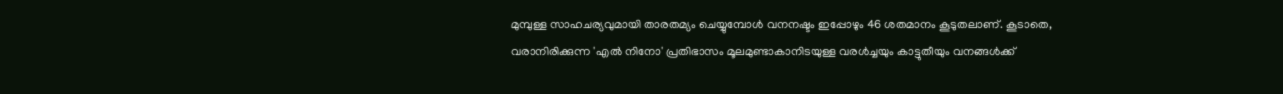മുമ്പുള്ള സാഹചര്യവുമായി താരതമ്യം ചെയ്യുമ്പോൾ വനനഷ്ടം ഇപ്പോഴും 46 ശതമാനം കൂടുതലാണ്. കൂടാതെ, വരാനിരിക്കുന്ന 'എൽ നിനോ' പ്രതിഭാസം മൂലമുണ്ടാകാനിടയുള്ള വരൾച്ചയും കാട്ടുതീയും വനങ്ങൾക്ക്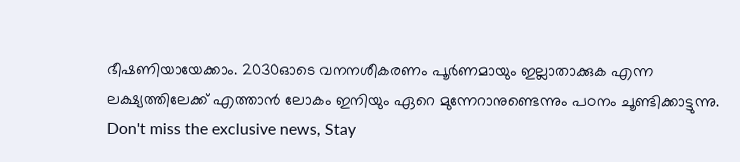ഭീഷണിയായേക്കാം. 2030ഓടെ വനനശീകരണം പൂർണമായും ഇല്ലാതാക്കുക എന്ന ലക്ഷ്യത്തിലേക്ക് എത്താൻ ലോകം ഇനിയും ഏറെ മുന്നേറാനുണ്ടെന്നും പഠനം ചൂണ്ടിക്കാട്ടുന്നു.
Don't miss the exclusive news, Stay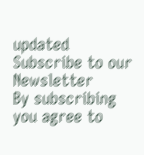updated
Subscribe to our Newsletter
By subscribing you agree to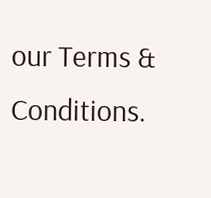our Terms & Conditions.